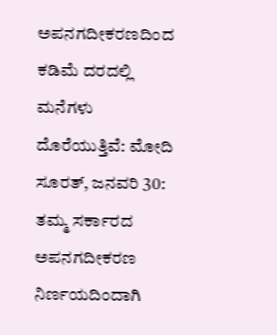ಅಪನಗದೀಕರಣದಿಂದ ಕಡಿಮೆ ದರದಲ್ಲಿ ಮನೆಗಳು ದೊರೆಯುತ್ತಿವೆ: ಮೋದಿ
ಸೂರತ್, ಜನವರಿ 30: ತಮ್ಮ ಸರ್ಕಾರದ ಅಪನಗದೀಕರಣ ನಿರ್ಣಯದಿಂದಾಗಿ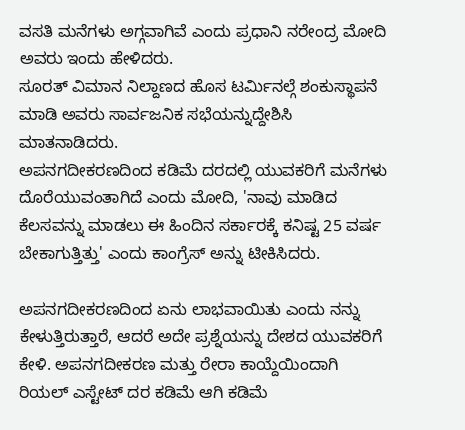ವಸತಿ ಮನೆಗಳು ಅಗ್ಗವಾಗಿವೆ ಎಂದು ಪ್ರಧಾನಿ ನರೇಂದ್ರ ಮೋದಿ ಅವರು ಇಂದು ಹೇಳಿದರು.
ಸೂರತ್ ವಿಮಾನ ನಿಲ್ದಾಣದ ಹೊಸ ಟರ್ಮಿನಲ್ಗೆ ಶಂಕುಸ್ಥಾಪನೆ ಮಾಡಿ ಅವರು ಸಾರ್ವಜನಿಕ ಸಭೆಯನ್ನುದ್ದೇಶಿಸಿ ಮಾತನಾಡಿದರು.
ಅಪನಗದೀಕರಣದಿಂದ ಕಡಿಮೆ ದರದಲ್ಲಿ ಯುವಕರಿಗೆ ಮನೆಗಳು ದೊರೆಯುವಂತಾಗಿದೆ ಎಂದು ಮೋದಿ, 'ನಾವು ಮಾಡಿದ ಕೆಲಸವನ್ನು ಮಾಡಲು ಈ ಹಿಂದಿನ ಸರ್ಕಾರಕ್ಕೆ ಕನಿಷ್ಟ 25 ವರ್ಷ ಬೇಕಾಗುತ್ತಿತ್ತು' ಎಂದು ಕಾಂಗ್ರೆಸ್ ಅನ್ನು ಟೀಕಿಸಿದರು.

ಅಪನಗದೀಕರಣದಿಂದ ಏನು ಲಾಭವಾಯಿತು ಎಂದು ನನ್ನು ಕೇಳುತ್ತಿರುತ್ತಾರೆ, ಆದರೆ ಅದೇ ಪ್ರಶ್ನೆಯನ್ನು ದೇಶದ ಯುವಕರಿಗೆ ಕೇಳಿ. ಅಪನಗದೀಕರಣ ಮತ್ತು ರೇರಾ ಕಾಯ್ದೆಯಿಂದಾಗಿ ರಿಯಲ್ ಎಸ್ಟೇಟ್ ದರ ಕಡಿಮೆ ಆಗಿ ಕಡಿಮೆ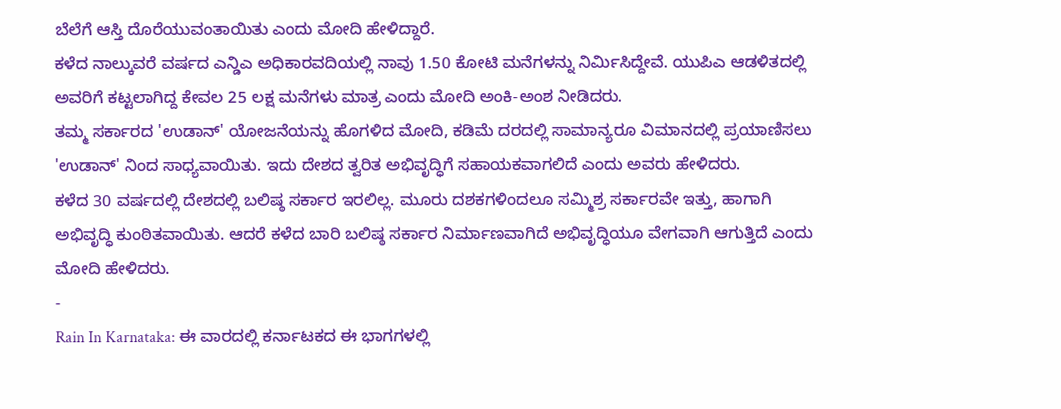ಬೆಲೆಗೆ ಆಸ್ತಿ ದೊರೆಯುವಂತಾಯಿತು ಎಂದು ಮೋದಿ ಹೇಳಿದ್ದಾರೆ.
ಕಳೆದ ನಾಲ್ಕುವರೆ ವರ್ಷದ ಎನ್ಡಿಎ ಅಧಿಕಾರವದಿಯಲ್ಲಿ ನಾವು 1.50 ಕೋಟಿ ಮನೆಗಳನ್ನು ನಿರ್ಮಿಸಿದ್ದೇವೆ. ಯುಪಿಎ ಆಡಳಿತದಲ್ಲಿ ಅವರಿಗೆ ಕಟ್ಟಲಾಗಿದ್ದ ಕೇವಲ 25 ಲಕ್ಷ ಮನೆಗಳು ಮಾತ್ರ ಎಂದು ಮೋದಿ ಅಂಕಿ-ಅಂಶ ನೀಡಿದರು.
ತಮ್ಮ ಸರ್ಕಾರದ 'ಉಡಾನ್' ಯೋಜನೆಯನ್ನು ಹೊಗಳಿದ ಮೋದಿ, ಕಡಿಮೆ ದರದಲ್ಲಿ ಸಾಮಾನ್ಯರೂ ವಿಮಾನದಲ್ಲಿ ಪ್ರಯಾಣಿಸಲು 'ಉಡಾನ್' ನಿಂದ ಸಾಧ್ಯವಾಯಿತು. ಇದು ದೇಶದ ತ್ವರಿತ ಅಭಿವೃದ್ಧಿಗೆ ಸಹಾಯಕವಾಗಲಿದೆ ಎಂದು ಅವರು ಹೇಳಿದರು.
ಕಳೆದ 30 ವರ್ಷದಲ್ಲಿ ದೇಶದಲ್ಲಿ ಬಲಿಷ್ಠ ಸರ್ಕಾರ ಇರಲಿಲ್ಲ. ಮೂರು ದಶಕಗಳಿಂದಲೂ ಸಮ್ಮಿಶ್ರ ಸರ್ಕಾರವೇ ಇತ್ತು, ಹಾಗಾಗಿ ಅಭಿವೃದ್ಧಿ ಕುಂಠಿತವಾಯಿತು. ಆದರೆ ಕಳೆದ ಬಾರಿ ಬಲಿಷ್ಠ ಸರ್ಕಾರ ನಿರ್ಮಾಣವಾಗಿದೆ ಅಭಿವೃದ್ಧಿಯೂ ವೇಗವಾಗಿ ಆಗುತ್ತಿದೆ ಎಂದು ಮೋದಿ ಹೇಳಿದರು.
-
Rain In Karnataka: ಈ ವಾರದಲ್ಲಿ ಕರ್ನಾಟಕದ ಈ ಭಾಗಗಳಲ್ಲಿ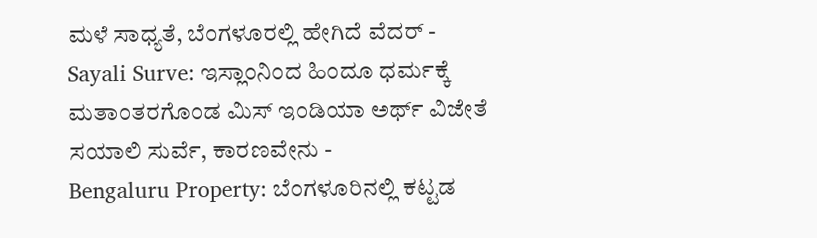ಮಳೆ ಸಾಧ್ಯತೆ, ಬೆಂಗಳೂರಲ್ಲಿ ಹೇಗಿದೆ ವೆದರ್ -
Sayali Surve: ಇಸ್ಲಾಂನಿಂದ ಹಿಂದೂ ಧರ್ಮಕ್ಕೆ ಮತಾಂತರಗೊಂಡ ಮಿಸ್ ಇಂಡಿಯಾ ಅರ್ಥ್ ವಿಜೇತೆ ಸಯಾಲಿ ಸುರ್ವೆ, ಕಾರಣವೇನು -
Bengaluru Property: ಬೆಂಗಳೂರಿನಲ್ಲಿ ಕಟ್ಟಡ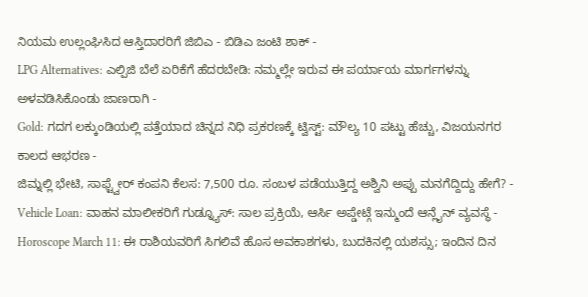ನಿಯಮ ಉಲ್ಲಂಘಿಸಿದ ಆಸ್ತಿದಾರರಿಗೆ ಜಿಬಿಎ - ಬಿಡಿಎ ಜಂಟಿ ಶಾಕ್ -
LPG Alternatives: ಎಲ್ಪಿಜಿ ಬೆಲೆ ಏರಿಕೆಗೆ ಹೆದರಬೇಡಿ: ನಮ್ಮಲ್ಲೇ ಇರುವ ಈ ಪರ್ಯಾಯ ಮಾರ್ಗಗಳನ್ನು ಅಳವಡಿಸಿಕೊಂಡು ಜಾಣರಾಗಿ -
Gold: ಗದಗ ಲಕ್ಕುಂಡಿಯಲ್ಲಿ ಪತ್ತೆಯಾದ ಚಿನ್ನದ ನಿಧಿ ಪ್ರಕರಣಕ್ಕೆ ಟ್ವಿಸ್ಟ್: ಮೌಲ್ಯ 10 ಪಟ್ಟು ಹೆಚ್ಚು, ವಿಜಯನಗರ ಕಾಲದ ಆಭರಣ -
ಜಿಮ್ನಲ್ಲಿ ಭೇಟಿ, ಸಾಫ್ಟ್ವೇರ್ ಕಂಪನಿ ಕೆಲಸ: 7,500 ರೂ. ಸಂಬಳ ಪಡೆಯುತ್ತಿದ್ದ ಅಶ್ವಿನಿ ಅಪ್ಪು ಮನಗೆದ್ದಿದ್ದು ಹೇಗೆ? -
Vehicle Loan: ವಾಹನ ಮಾಲೀಕರಿಗೆ ಗುಡ್ನ್ಯೂಸ್: ಸಾಲ ಪ್ರಕ್ರಿಯೆ, ಆರ್ಸಿ ಅಪ್ಡೇಟ್ಗೆ ಇನ್ಮುಂದೆ ಆನ್ಲೈನ್ ವ್ಯವಸ್ಥೆ -
Horoscope March 11: ಈ ರಾಶಿಯವರಿಗೆ ಸಿಗಲಿವೆ ಹೊಸ ಅವಕಾಶಗಳು, ಬುದಕಿನಲ್ಲಿ ಯಶಸ್ಸು; ಇಂದಿನ ದಿನ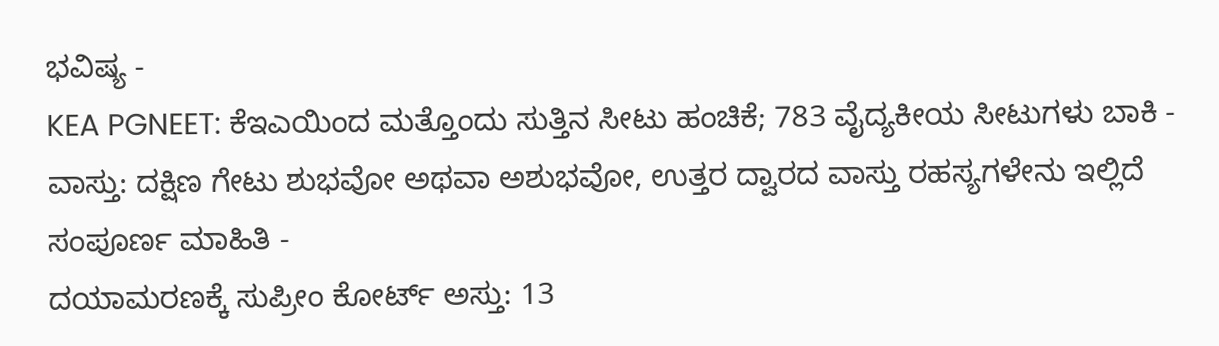ಭವಿಷ್ಯ -
KEA PGNEET: ಕೆಇಎಯಿಂದ ಮತ್ತೊಂದು ಸುತ್ತಿನ ಸೀಟು ಹಂಚಿಕೆ; 783 ವೈದ್ಯಕೀಯ ಸೀಟುಗಳು ಬಾಕಿ -
ವಾಸ್ತು: ದಕ್ಷಿಣ ಗೇಟು ಶುಭವೋ ಅಥವಾ ಅಶುಭವೋ, ಉತ್ತರ ದ್ವಾರದ ವಾಸ್ತು ರಹಸ್ಯಗಳೇನು ಇಲ್ಲಿದೆ ಸಂಪೂರ್ಣ ಮಾಹಿತಿ -
ದಯಾಮರಣಕ್ಕೆ ಸುಪ್ರೀಂ ಕೋರ್ಟ್ ಅಸ್ತು: 13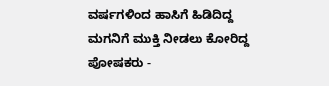ವರ್ಷಗಳಿಂದ ಹಾಸಿಗೆ ಹಿಡಿದಿದ್ದ ಮಗನಿಗೆ ಮುಕ್ತಿ ನೀಡಲು ಕೋರಿದ್ದ ಪೋಷಕರು -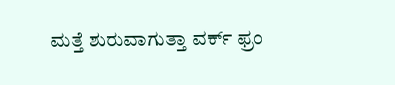ಮತ್ತೆ ಶುರುವಾಗುತ್ತಾ ವರ್ಕ್ ಫ್ರಂ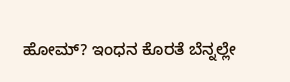ಹೋಮ್? ಇಂಧನ ಕೊರತೆ ಬೆನ್ನಲ್ಲೇ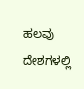ಹಲವು ದೇಶಗಳಲ್ಲಿ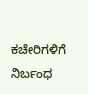ಕಚೇರಿಗಳಿಗೆ ನಿರ್ಬಂಧ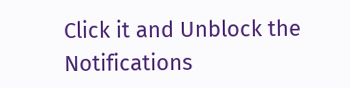Click it and Unblock the Notifications